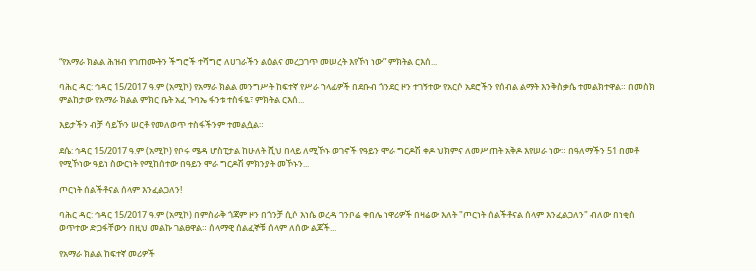“የአማራ ክልል ሕዝብ የገጠሙትን ችግሮች ተሻግሮ ለሀገራችን ልዕልና መረጋገጥ መሠረት እየኾነ ነው” ምክትል ርእሰ...

ባሕር ዳር: ኅዳር 15/2017 ዓ.ም (አሚኮ) የአማራ ክልል መንግሥት ከፍተኛ የሥራ ኀላፊዎች በደቡብ ጎንደር ዞን ተገኝተው የአርሶ አደሮችን የሰብል ልማት እንቅስቃሴ ተመልክተዋል። በመስክ ምልከታው የአማራ ክልል ምክር ቤት አፈ ጉባኤ ፋንቱ ተስፋዬ፣ ምክትል ርእሰ...

እይታችን ብቻ ሳይኾን ሠርቶ የመለወጥ ተስፋችንም ተመልሷል።

ደሴ: ኅዳር 15/2017 ዓ.ም (አሚኮ) የቦሩ ሜዳ ሆስፒታል ከሁለት ሺህ በላይ ለሚኾኑ ወገኖች የዓይን ሞራ ግርዶሽ ቀዶ ህክምና ለመሥጠት አቅዶ እየሠራ ነው። በዓለማችን 51 በመቶ የሚኾነው ዓይነ ስውርነት የሚከሰተው በዓይን ሞራ ግርዶሽ ምክንያት መኾኑን...

ጦርነት ሰልችቶናል ሰላም እንፈልጋለን!

ባሕር ዳር: ኅዳር 15/2017 ዓ.ም (አሚኮ) በምስራቅ ጎጃም ዞን በጎንቻ ሲሶ እነሴ ወረዳ ገንቦሬ ቀበሌ ነዋሪዎች በዛሬው እለት "ጦርነት ሰልችቶናል ሰላም እንፈልጋለን" ብለው በነቂስ ወጥተው ድጋፋቸውን በዚህ መልኩ ገልፀዋል። ሰላማዊ ሰልፈኞቹ ሰላም ለሰው ልጆች...

የአማራ ክልል ከፍተኛ መሪዎች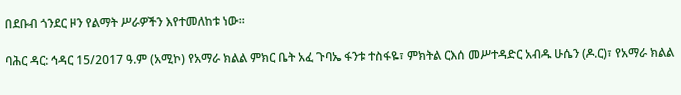በደቡብ ጎንደር ዞን የልማት ሥራዎችን እየተመለከቱ ነው።

ባሕር ዳር: ኅዳር 15/2017 ዓ.ም (አሚኮ) የአማራ ክልል ምክር ቤት አፈ ጉባኤ ፋንቱ ተስፋዬ፣ ምክትል ርእሰ መሥተዳድር አብዱ ሁሴን (ዶ.ር)፣ የአማራ ክልል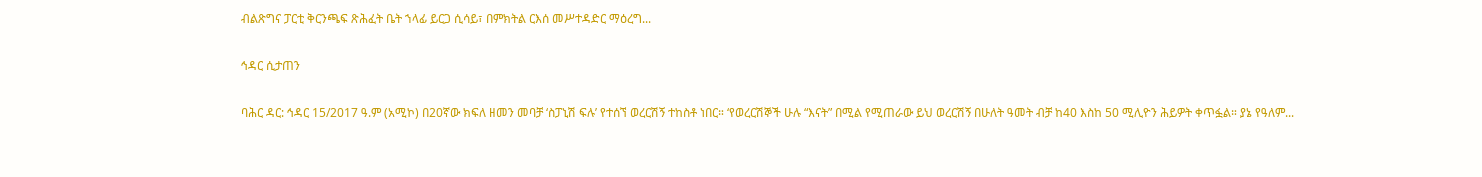ብልጽግና ፓርቲ ቅርንጫፍ ጽሕፈት ቤት ኀላፊ ይርጋ ሲሳይ፣ በምክትል ርእሰ መሥተዳድር ማዕረግ...

ኅዳር ሲታጠን

ባሕር ዳር: ኅዳር 15/2017 ዓ.ም (አሚኮ) በ20ኛው ክፍለ ዘመን መባቻ ‘ስፓኒሽ ፍሉ’ የተሰኘ ወረርሽኝ ተከስቶ ነበር። ‘የወረርሽኞች ሁሉ “እናት” በሚል የሚጠራው ይህ ወረርሽኝ በሁለት ዓመት ብቻ ከ40 እስከ 50 ሚሊዮን ሕይዎት ቀጥፏል። ያኔ የዓለም...